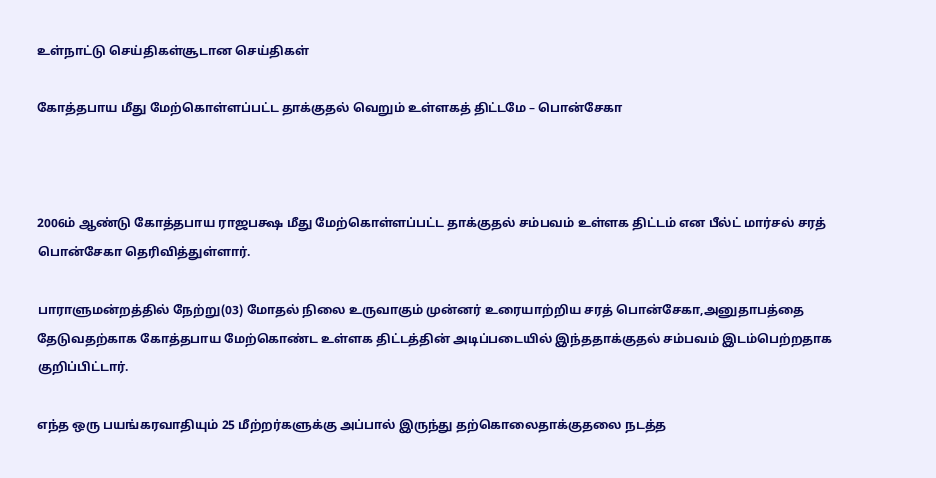உள்நாட்டு செய்திகள்சூடான செய்திகள்

கோத்தபாய மீது மேற்கொள்ளப்பட்ட தாக்குதல் வெறும் உள்ளகத் திட்டமே – பொன்சேகா



2006ம் ஆண்டு கோத்தபாய ராஜபக்ஷ மீது மேற்கொள்ளப்பட்ட தாக்குதல் சம்பவம் உள்ளக திட்டம் என பீல்ட் மார்சல் சரத் பொன்சேகா தெரிவித்துள்ளார்.

பாராளுமன்றத்தில் நேற்று(03) மோதல் நிலை உருவாகும் முன்னர் உரையாற்றிய சரத் பொன்சேகா,அனுதாபத்தை தேடுவதற்காக கோத்தபாய மேற்கொண்ட உள்ளக திட்டத்தின் அடிப்படையில் இந்ததாக்குதல் சம்பவம் இடம்பெற்றதாக குறிப்பிட்டார்.

எந்த ஒரு பயங்கரவாதியும் 25 மீற்றர்களுக்கு அப்பால் இருந்து தற்கொலைதாக்குதலை நடத்த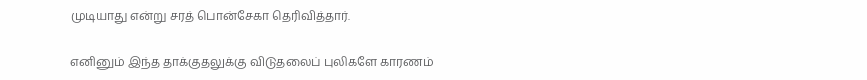முடியாது என்று சரத் பொன்சேகா தெரிவித்தார்.

எனினும் இந்த தாக்குதலுக்கு விடுதலைப் புலிகளே காரணம்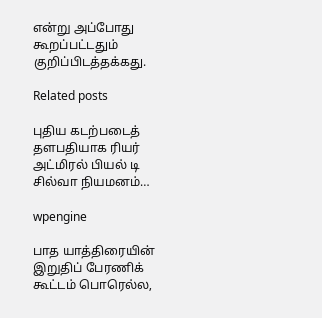என்று அப்போது கூறப்பட்டதும் குறிப்பிடத்தக்கது.

Related posts

புதிய கடற்படைத் தளபதியாக ரியர் அட்மிரல் பியல் டி சில்வா நியமனம்…

wpengine

பாத யாத்திரையின் இறுதிப் பேரணிக் கூட்டம் பொரெல்ல,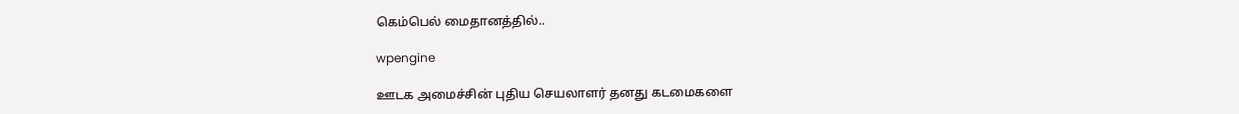கெம்பெல் மைதானத்தில்..

wpengine

ஊடக அமைச்சின் புதிய செயலாளர் தனது கடமைகளை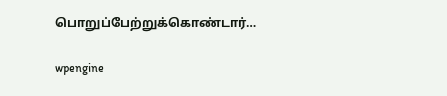பொறுப்பேற்றுக்கொண்டார்…

wpengine